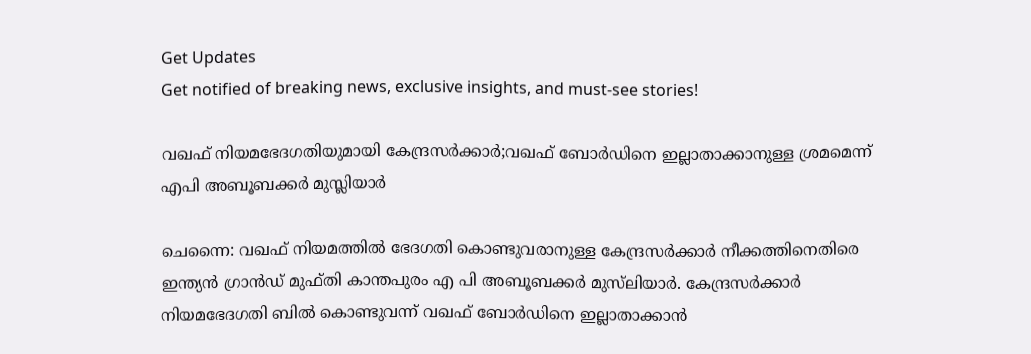Get Updates
Get notified of breaking news, exclusive insights, and must-see stories!

വഖഫ് നിയമഭേദഗതിയുമായി കേന്ദ്രസർക്കാർ;വഖഫ് ബോർഡിനെ ഇല്ലാതാക്കാനുള്ള ശ്രമമെന്ന് എപി അബൂബക്കർ മുസ്ലിയാർ

ചെന്നൈ: വഖഫ് നിയമത്തില്‍ ഭേദഗതി കൊണ്ടുവരാനുള്ള കേന്ദ്രസർക്കാർ നീക്കത്തിനെതിരെ ഇന്ത്യൻ ഗ്രാൻഡ് മുഫ്തി കാന്തപുരം എ പി അബൂബക്കർ മുസ്‌ലിയാർ. കേന്ദ്രസർക്കാർ നിയമഭേദഗതി ബിൽ കൊണ്ടുവന്ന് വഖഫ് ബോർഡിനെ ഇല്ലാതാക്കാൻ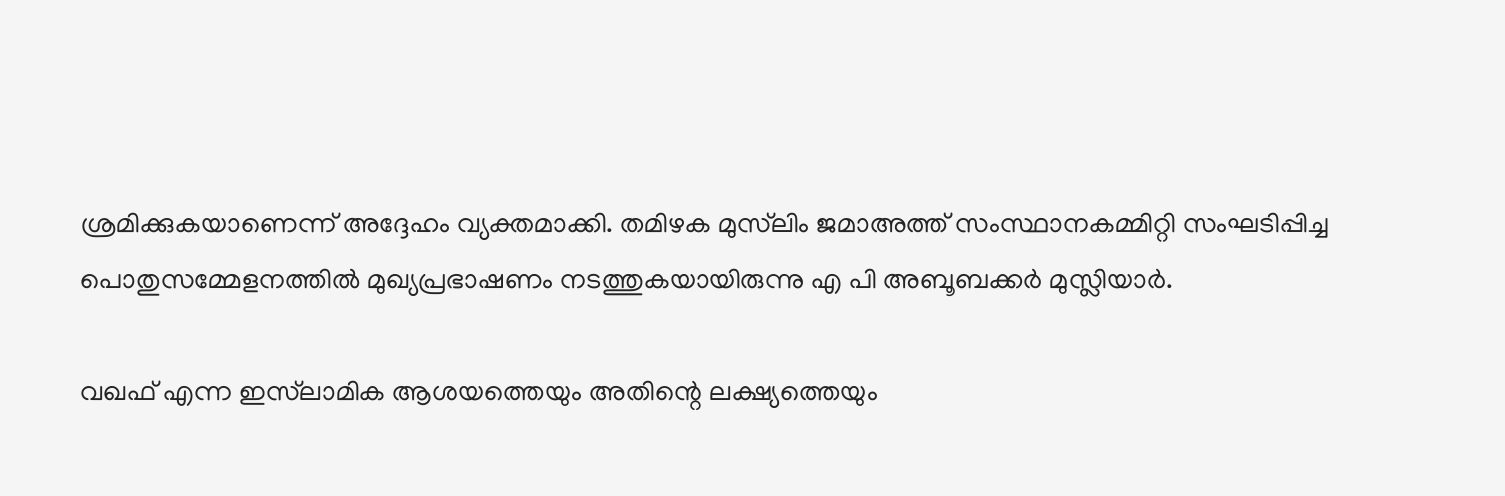ശ്രമിക്കുകയാണെന്ന് അദ്ദേഹം വ്യക്തമാക്കി. തമിഴക മുസ്‌ലിം ജമാഅത്ത് സംസ്ഥാനകമ്മിറ്റി സംഘടിപ്പിച്ച പൊതുസമ്മേളനത്തിൽ മുഖ്യപ്രഭാഷണം നടത്തുകയായിരുന്നു എ പി അബൂബക്കർ മുസ്ലിയാർ.

വഖഫ് എന്ന ഇസ്‌ലാമിക ആശയത്തെയും അതിന്റെ ലക്ഷ്യത്തെയും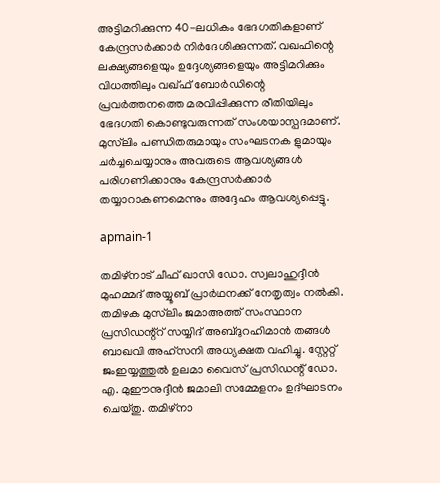അട്ടിമറിക്കുന്ന 40-ലധികം ഭേദഗതികളാണ് കേന്ദ്രസർക്കാർ നിർദേശിക്കുന്നത്. വഖഫിന്റെ ലക്ഷ്യങ്ങളെയും ഉദ്ദേശ്യങ്ങളെയും അട്ടിമറിക്കും വിധത്തിലും വഖ്ഫ് ബോർഡിന്റെ പ്രവർത്തനത്തെ മരവിപ്പിക്കുന്ന രീതിയിലും ഭേദഗതി കൊണ്ടുവരുന്നത് സംശയാസ്പദമാണ്. മുസ്‌ലിം പണ്ഡിതരുമായും സംഘടനക ളുമായും ചർച്ചചെയ്യാനും അവരുടെ ആവശ്യങ്ങൾ പരിഗണിക്കാനും കേന്ദ്രസർക്കാർ തയ്യാറാകണമെന്നും അദ്ദേഹം ആവശ്യപ്പെട്ടു.

apmain-1

തമിഴ്‌നാട് ചീഫ് ഖാസി ഡോ. സ്വലാഹുദ്ദീൻ മുഹമ്മദ് അയ്യൂബ് പ്രാർഥനക്ക് നേതൃത്വം നൽകി. തമിഴക മുസ്‌ലിം ജമാഅത്ത് സംസ്ഥാന പ്രസിഡന്റ്റ് സയ്യിദ് അബ്ദുറഹിമാൻ തങ്ങൾ ബാഖവി അഹ്സനി അധ്യക്ഷത വഹിച്ചു. സ്റ്റേറ്റ് ജംഇയ്യത്തുൽ ഉലമാ വൈസ് പ്രസിഡന്റ് ഡോ. എ. മുഈനുദ്ദീൻ ജമാലി സമ്മേളനം ഉദ്ഘാടനം ചെയ്തു. തമിഴ്നാ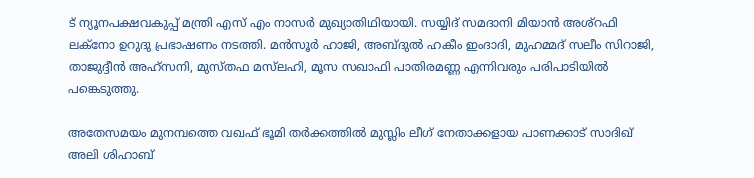ട് ന്യൂനപക്ഷവകുപ്പ് മന്ത്രി എസ് എം നാസർ മുഖ്യാതിഥിയായി. സയ്യിദ് സമദാനി മിയാൻ അശ്റഫി ലക്നോ ഉറുദു പ്രഭാഷണം നടത്തി. മൻസൂർ ഹാജി, അബ്ദുൽ ഹകീം ഇംദാദി, മുഹമ്മദ് സലീം സിറാജി, താജുദ്ദീൻ അഹ്സനി, മുസ്തഫ മസ്‌ലഹി, മൂസ സഖാഫി പാതിരമണ്ണ എന്നിവരും പരിപാടിയില്‍ പങ്കെടുത്തു.

അതേസമയം മുനമ്പത്തെ വഖഫ് ഭൂമി തർക്കത്തിൽ മുസ്ലിം ലീഗ് നേതാക്കളായ പാണക്കാട് സാദിഖ് അലി ശിഹാബ്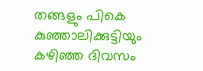തങ്ങളും പികെ കുഞ്ഞാലിക്കുട്ടിയും കഴിഞ്ഞ ദിവസം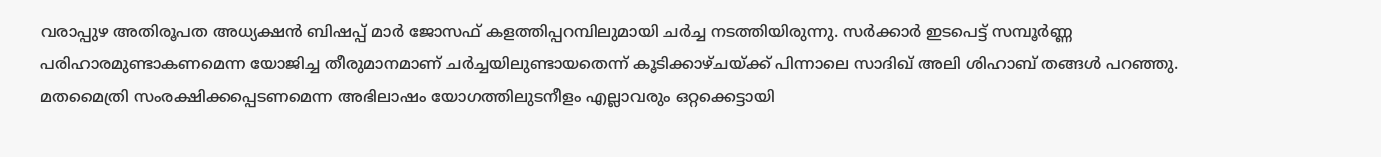വരാപ്പുഴ അ‌തിരൂപത അ‌ധ്യക്ഷൻ ബിഷപ്പ് മാർ ജോസഫ് കളത്തിപ്പറമ്പിലുമായി ചർച്ച നടത്തിയിരുന്നു. സര്‍ക്കാര്‍ ഇടപെട്ട് സമ്പൂര്‍ണ്ണ പരിഹാരമുണ്ടാകണമെന്ന യോജിച്ച തീരുമാനമാണ് ചര്‍ച്ചയിലുണ്ടായതെന്ന് കൂടിക്കാഴ്ചയ്ക്ക് പിന്നാലെ സാദിഖ് അലി ശിഹാബ് തങ്ങള്‍ പറഞ്ഞു. മതമൈത്രി സംരക്ഷിക്കപ്പെടണമെന്ന അഭിലാഷം യോഗത്തിലുടനീളം എല്ലാവരും ഒറ്റക്കെട്ടായി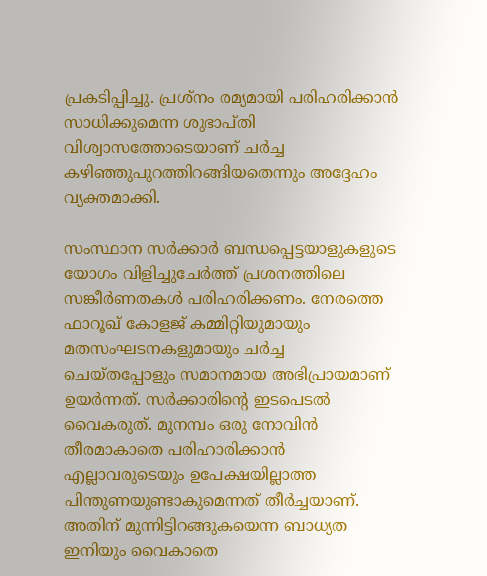പ്രകടിപ്പിച്ചു. പ്രശ്‌നം രമ്യമായി പരിഹരിക്കാന്‍ സാധിക്കുമെന്ന ശുഭാപ്തി വിശ്വാസത്തോടെയാണ് ചര്‍ച്ച കഴിഞ്ഞുപുറത്തിറങ്ങിയതെന്നും അദ്ദേഹം വ്യക്തമാക്കി.

സംസ്ഥാന സര്‍ക്കാര്‍ ബന്ധപ്പെട്ടയാളുകളുടെ യോഗം വിളിച്ചുചേര്‍ത്ത് പ്രശനത്തിലെ സങ്കീര്‍ണതകള്‍ പരിഹരിക്കണം. നേരത്തെ ഫാറൂഖ് കോളജ് കമ്മിറ്റിയുമായും മതസംഘടനകളുമായും ചര്‍ച്ച ചെയ്തപ്പോളും സമാനമായ അഭിപ്രായമാണ് ഉയര്‍ന്നത്. സര്‍ക്കാരിന്റെ ഇടപെടല്‍ വൈകരുത്. മുനമ്പം ഒരു നോവിന്‍ തീരമാകാതെ പരിഹാരിക്കാന്‍ എല്ലാവരുടെയും ഉപേക്ഷയില്ലാത്ത പിന്തുണയുണ്ടാകുമെന്നത് തീര്‍ച്ചയാണ്. അതിന് മുന്നിട്ടിറങ്ങുകയെന്ന ബാധ്യത ഇനിയും വൈകാതെ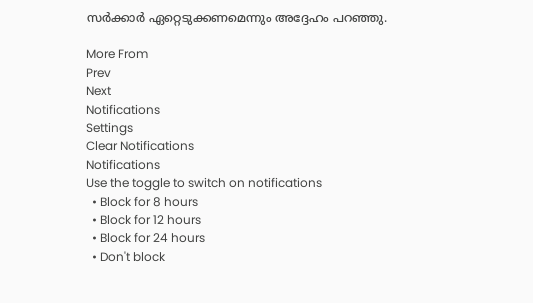സര്‍ക്കാര്‍ ഏറ്റെടുക്കണമെന്നും അദ്ദേഹം പറഞ്ഞു.

More From
Prev
Next
Notifications
Settings
Clear Notifications
Notifications
Use the toggle to switch on notifications
  • Block for 8 hours
  • Block for 12 hours
  • Block for 24 hours
  • Don't block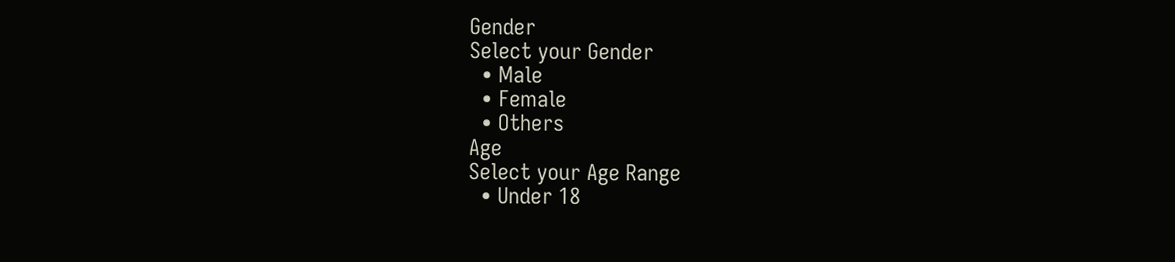Gender
Select your Gender
  • Male
  • Female
  • Others
Age
Select your Age Range
  • Under 18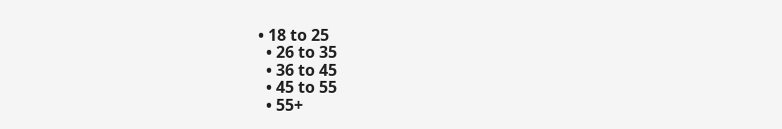• 18 to 25
  • 26 to 35
  • 36 to 45
  • 45 to 55
  • 55+